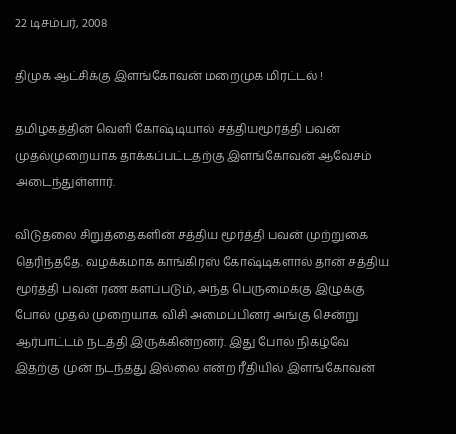22 டிசம்பர், 2008

திமுக ஆட்சிக்கு இளங்கோவன் மறைமுக மிரட்டல் !

தமிழகத்தின் வெளி கோஷ்டியால் சத்தியமூர்த்தி பவன் முதல்முறையாக தாக்கப்பட்டதற்கு இளங்கோவன் ஆவேசம் அடைந்துள்ளார்.

விடுதலை சிறுத்தைகளின் சத்திய மூர்த்தி பவன் முற்றுகை தெரிந்ததே. வழக்கமாக காங்கிரஸ் கோஷ்டிகளால் தான் சத்திய மூர்த்தி பவன் ரண களப்படும், அந்த பெருமைக்கு இழுக்கு போல் முதல் முறையாக விசி அமைப்பினர் அங்கு சென்று ஆர்பாட்டம் நடத்தி இருக்கின்றனர். இது போல் நிகழ்வே இதற்கு முன் நடந்தது இல்லை என்ற ரீதியில் இளங்கோவன்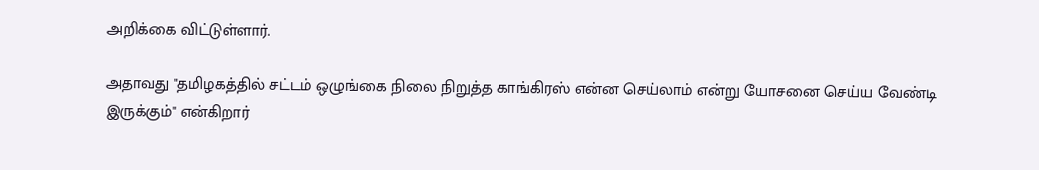அறிக்கை விட்டுள்ளார்.

அதாவது "தமிழகத்தில் சட்டம் ஒழுங்கை நிலை நிறுத்த காங்கிரஸ் என்ன செய்லாம் என்று யோசனை செய்ய வேண்டி இருக்கும்" என்கிறார்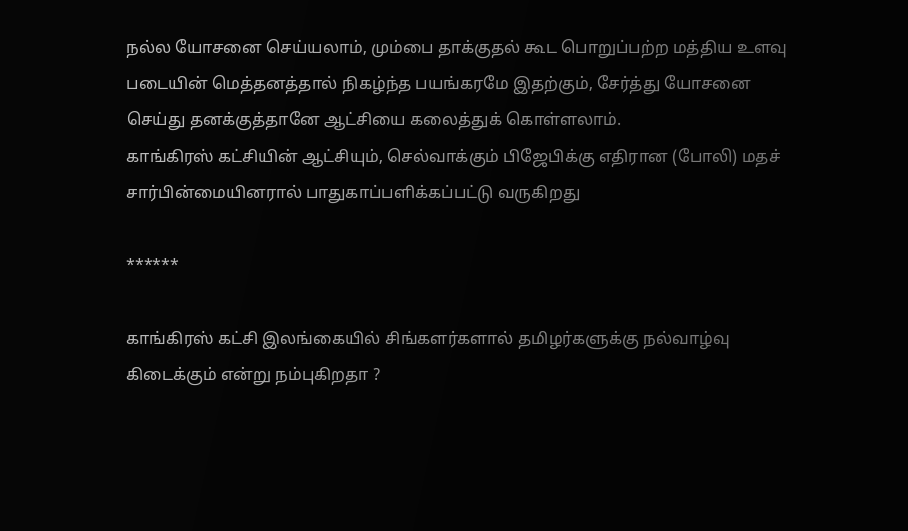நல்ல யோசனை செய்யலாம், மும்பை தாக்குதல் கூட பொறுப்பற்ற மத்திய உளவு படையின் மெத்தனத்தால் நிகழ்ந்த பயங்கரமே இதற்கும், சேர்த்து யோசனை செய்து தனக்குத்தானே ஆட்சியை கலைத்துக் கொள்ளலாம்.
காங்கிரஸ் கட்சியின் ஆட்சியும், செல்வாக்கும் பிஜேபிக்கு எதிரான (போலி) மதச் சார்பின்மையினரால் பாதுகாப்பளிக்கப்பட்டு வருகிறது

******

காங்கிரஸ் கட்சி இலங்கையில் சிங்களர்களால் தமிழர்களுக்கு நல்வாழ்வு கிடைக்கும் என்று நம்புகிறதா ?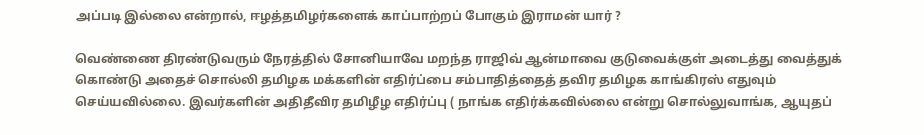அப்படி இல்லை என்றால், ஈழத்தமிழர்களைக் காப்பாற்றப் போகும் இராமன் யார் ?

வெண்ணை திரண்டுவரும் நேரத்தில் சோனியாவே மறந்த ராஜிவ் ஆன்மாவை குடுவைக்குள் அடைத்து வைத்துக் கொண்டு அதைச் சொல்லி தமிழக மக்களின் எதிர்ப்பை சம்பாதித்தைத் தவிர தமிழக காங்கிரஸ் எதுவும் செய்யவில்லை. இவர்களின் அதிதீவிர தமிழீழ எதிர்ப்பு ( நாங்க எதிர்க்கவில்லை என்று சொல்லுவாங்க, ஆயுதப்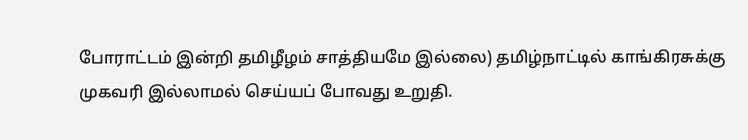போராட்டம் இன்றி தமிழீழம் சாத்தியமே இல்லை) தமிழ்நாட்டில் காங்கிரசுக்கு முகவரி இல்லாமல் செய்யப் போவது உறுதி.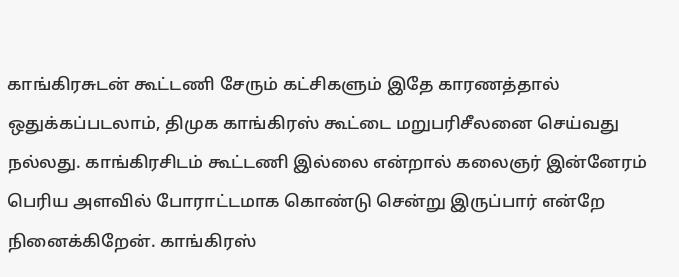காங்கிரசுடன் கூட்டணி சேரும் கட்சிகளும் இதே காரணத்தால் ஒதுக்கப்படலாம், திமுக காங்கிரஸ் கூட்டை மறுபரிசீலனை செய்வது நல்லது. காங்கிரசிடம் கூட்டணி இல்லை என்றால் கலைஞர் இன்னேரம் பெரிய அளவில் போராட்டமாக கொண்டு சென்று இருப்பார் என்றே நினைக்கிறேன். காங்கிரஸ்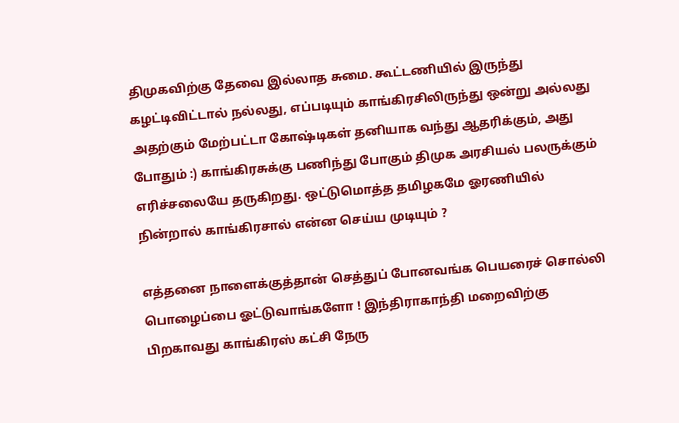திமுகவிற்கு தேவை இல்லாத சுமை. கூட்டணியில் இருந்து கழட்டிவிட்டால் நல்லது, எப்படியும் காங்கிரசிலிருந்து ஒன்று அல்லது அதற்கும் மேற்பட்டா கோஷ்டிகள் தனியாக வந்து ஆதரிக்கும், அது போதும் :) காங்கிரசுக்கு பணிந்து போகும் திமுக அரசியல் பலருக்கும் எரிச்சலையே தருகிறது. ஒட்டுமொத்த தமிழகமே ஓரணியில் நின்றால் காங்கிரசால் என்ன செய்ய முடியும் ?

எத்தனை நாளைக்குத்தான் செத்துப் போனவங்க பெயரைச் சொல்லி பொழைப்பை ஓட்டுவாங்களோ ! இந்திராகாந்தி மறைவிற்கு பிறகாவது காங்கிரஸ் கட்சி நேரு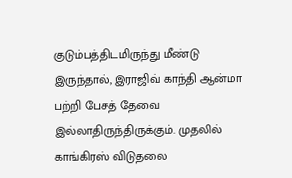குடும்பத்திடமிருந்து மீண்டு இருந்தால், இராஜிவ் காந்தி ஆன்மா பற்றி பேசத் தேவை இல்லாதிருந்திருக்கும். முதலில் காங்கிரஸ் விடுதலை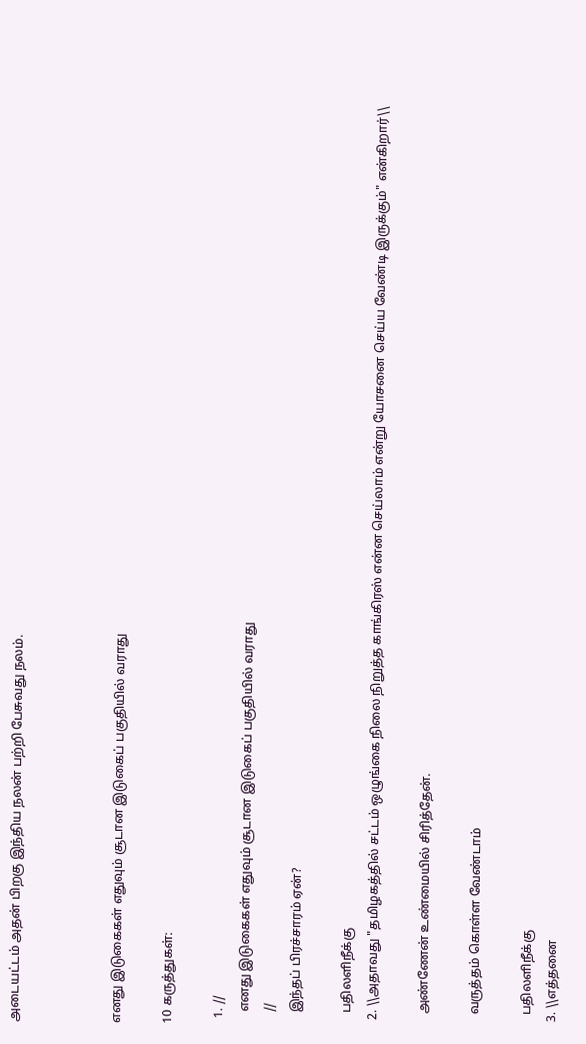அடையட்டம் அதன் பிறகு இந்திய நலன் பற்றி பேசுவது நலம்.



எனது இடுகைகள் எதுவும் சூடான இடுகைப் பகுதியில் வராது

10 கருத்துகள்:

  1. //
    எனது இடுகைகள் எதுவும் சூடான இடுகைப் பகுதியில் வராது
    //
    இந்தப் பிரச்சாரம் ஏன்?

    பதிலளிநீக்கு
  2. \\அதாவது "தமிழகத்தில் சட்டம் ஒழுங்கை நிலை நிறுத்த காங்கிரஸ் என்ன செய்லாம் என்று யோசனை செய்ய வேண்டி இருக்கும்" என்கிறார்\\

    அண்ணேன் உண்மையில் சிரித்தேன்.

    வருத்தம் கொள்ள வேண்டாம்

    பதிலளிநீக்கு
  3. \\எத்தனை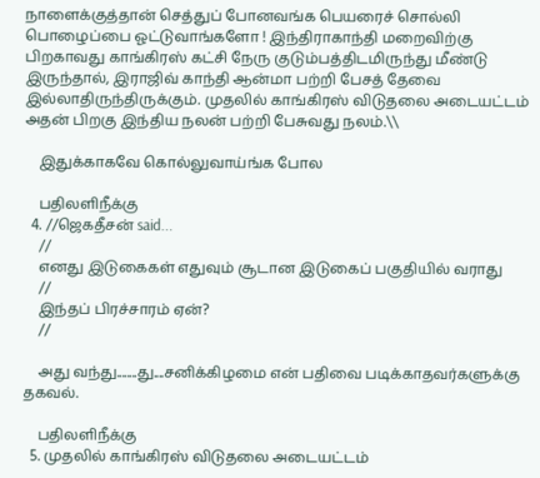நாளைக்குத்தான் செத்துப் போனவங்க பெயரைச் சொல்லி பொழைப்பை ஓட்டுவாங்களோ ! இந்திராகாந்தி மறைவிற்கு பிறகாவது காங்கிரஸ் கட்சி நேரு குடும்பத்திடமிருந்து மீண்டு இருந்தால், இராஜிவ் காந்தி ஆன்மா பற்றி பேசத் தேவை இல்லாதிருந்திருக்கும். முதலில் காங்கிரஸ் விடுதலை அடையட்டம் அதன் பிறகு இந்திய நலன் பற்றி பேசுவது நலம்.\\

    இதுக்காகவே கொல்லுவாய்ங்க போல

    பதிலளிநீக்கு
  4. //ஜெகதீசன் said...
    //
    எனது இடுகைகள் எதுவும் சூடான இடுகைப் பகுதியில் வராது
    //
    இந்தப் பிரச்சாரம் ஏன்?
    //

    அது வந்து........து....சனிக்கிழமை என் பதிவை படிக்காதவர்களுக்கு தகவல்.

    பதிலளிநீக்கு
  5. முதலில் காங்கிரஸ் விடுதலை அடையட்டம்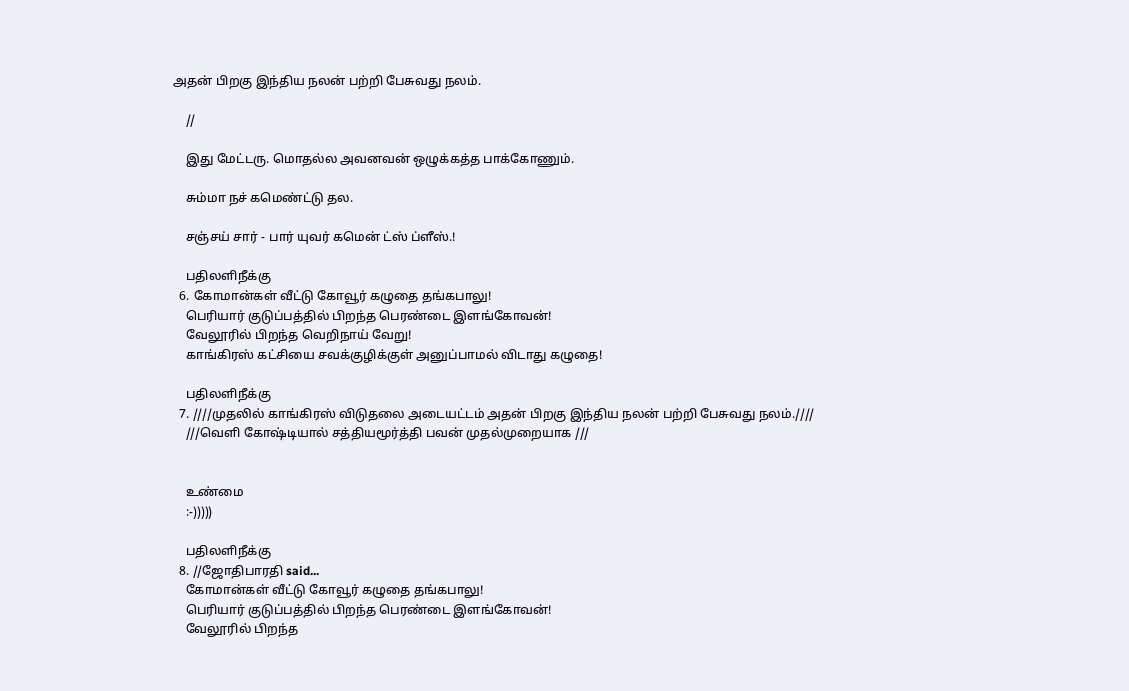அதன் பிறகு இந்திய நலன் பற்றி பேசுவது நலம்.

    //

    இது மேட்டரு. மொதல்ல அவனவன் ஒழுக்கத்த பாக்கோணும்.

    சும்மா நச் கமெண்ட்டு தல.

    சஞ்சய் சார் - பார் யுவர் கமென் ட்ஸ் ப்ளீஸ்.!

    பதிலளிநீக்கு
  6. கோமான்கள் வீட்டு கோவூர் கழுதை தங்கபாலு!
    பெரியார் குடுப்பத்தில் பிறந்த பெரண்டை இளங்கோவன்!
    வேலூரில் பிறந்த வெறிநாய் வேறு!
    காங்கிரஸ் கட்சியை சவக்குழிக்குள் அனுப்பாமல் விடாது கழுதை!

    பதிலளிநீக்கு
  7. ////முதலில் காங்கிரஸ் விடுதலை அடையட்டம் அதன் பிறகு இந்திய நலன் பற்றி பேசுவது நலம்.////
    ///வெளி கோஷ்டியால் சத்தியமூர்த்தி பவன் முதல்முறையாக ///


    உண்மை
    :-)))))

    பதிலளிநீக்கு
  8. //ஜோதிபாரதி said...
    கோமான்கள் வீட்டு கோவூர் கழுதை தங்கபாலு!
    பெரியார் குடுப்பத்தில் பிறந்த பெரண்டை இளங்கோவன்!
    வேலூரில் பிறந்த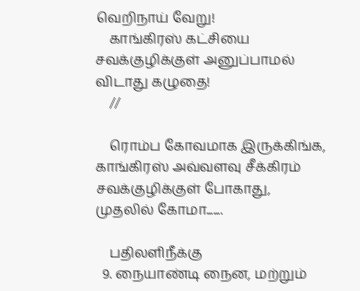வெறிநாய் வேறு!
    காங்கிரஸ் கட்சியை சவக்குழிக்குள் அனுப்பாமல் விடாது கழுதை!
    //

    ரொம்ப கோவமாக இருக்கிங்க, காங்கிரஸ் அவ்வளவு சீக்கிரம் சவக்குழிக்குள் போகாது, முதலில் கோமா.......

    பதிலளிநீக்கு
  9. நையாண்டி நைன, மற்றும்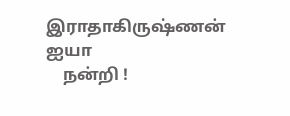இராதாகிருஷ்ணன் ஐயா
    நன்றி !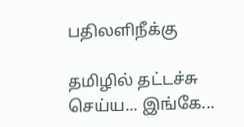பதிலளிநீக்கு

தமிழில் தட்டச்சு செய்ய... இங்கே...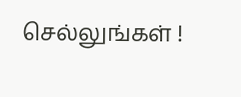செல்லுங்கள் !